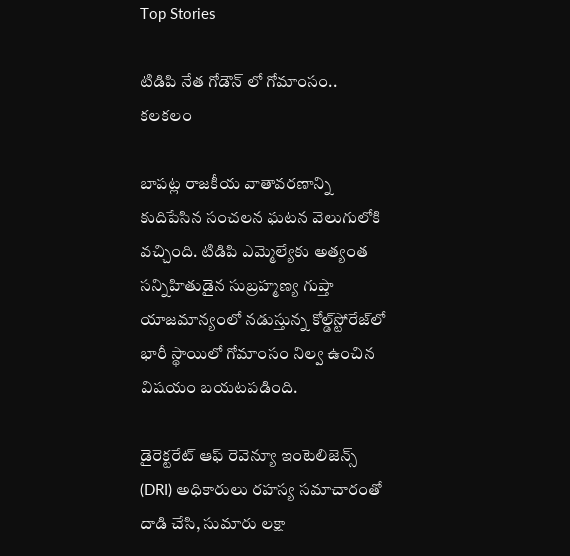Top Stories

టిడిపి నేత గోడౌన్ లో గోమాంసం.. కలకలం

బాపట్ల రాజకీయ వాతావరణాన్ని కుదిపేసిన సంచలన ఘటన వెలుగులోకి వచ్చింది. టిడిపి ఎమ్మెల్యేకు అత్యంత సన్నిహితుడైన సుబ్రహ్మణ్య గుప్తా యాజమాన్యంలో నడుస్తున్న కోల్డ్‌స్టోరేజ్‌లో భారీ స్థాయిలో గోమాంసం నిల్వ ఉంచిన విషయం బయటపడింది.

డైరెక్టరేట్ ఆఫ్ రెవెన్యూ ఇంటెలిజెన్స్ (DRI) అధికారులు రహస్య సమాచారంతో దాడి చేసి, సుమారు లక్షా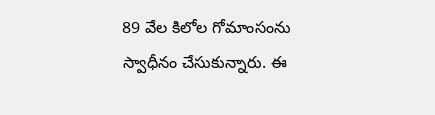89 వేల కిలోల గోమాంసంను స్వాధీనం చేసుకున్నారు. ఈ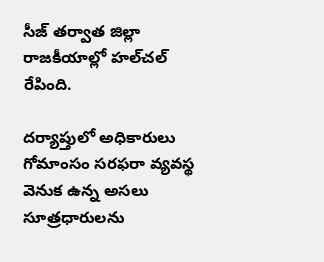సీజ్ తర్వాత జిల్లా రాజకీయాల్లో హల్‌చల్ రేపింది.

దర్యాప్తులో అధికారులు గోమాంసం సరఫరా వ్యవస్థ వెనుక ఉన్న అసలు సూత్రధారులను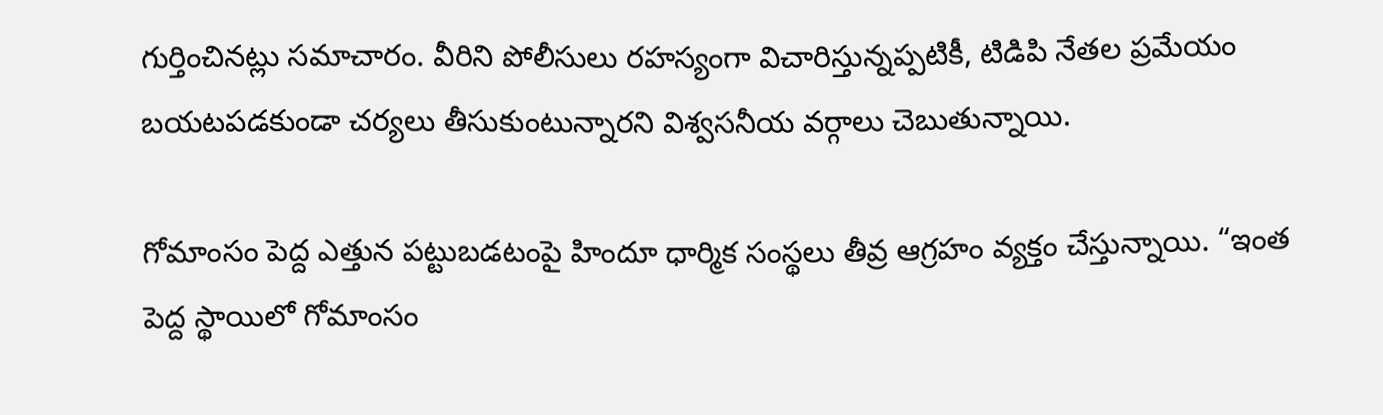గుర్తించినట్లు సమాచారం. వీరిని పోలీసులు రహస్యంగా విచారిస్తున్నప్పటికీ, టిడిపి నేతల ప్రమేయం బయటపడకుండా చర్యలు తీసుకుంటున్నారని విశ్వసనీయ వర్గాలు చెబుతున్నాయి.

గోమాంసం పెద్ద ఎత్తున పట్టుబడటంపై హిందూ ధార్మిక సంస్థలు తీవ్ర ఆగ్రహం వ్యక్తం చేస్తున్నాయి. “ఇంత పెద్ద స్థాయిలో గోమాంసం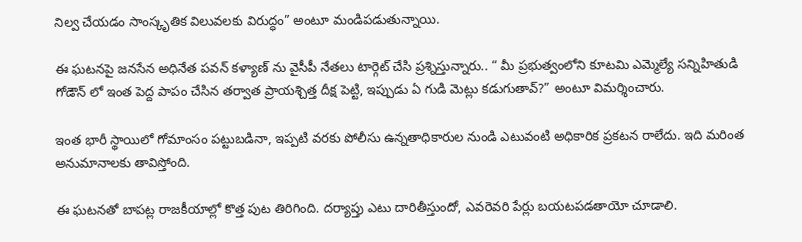నిల్వ చేయడం సాంస్కృతిక విలువలకు విరుద్ధం” అంటూ మండిపడుతున్నాయి.

ఈ ఘటనపై జనసేన అధినేత పవన్ కళ్యాణ్ ను వైసీపీ నేతలు టార్గెట్ చేసి ప్రశ్నిస్తున్నారు.. “ మీ ప్రభుత్వంలోని కూటమి ఎమ్మెల్యే సన్నిహితుడి గోడౌన్ లో ఇంత పెద్ద పాపం చేసిన తర్వాత ప్రాయశ్చిత్త దీక్ష పెట్టి, ఇప్పుడు ఏ గుడి మెట్లు కడుగుతావ్?” అంటూ విమర్శించారు.

ఇంత భారీ స్థాయిలో గోమాంసం పట్టుబడినా, ఇప్పటి వరకు పోలీసు ఉన్నతాధికారుల నుండి ఎటువంటి అధికారిక ప్రకటన రాలేదు. ఇది మరింత అనుమానాలకు తావిస్తోంది.

ఈ ఘటనతో బాపట్ల రాజకీయాల్లో కొత్త పుట తిరిగింది. దర్యాప్తు ఎటు దారితీస్తుందో, ఎవరెవరి పేర్లు బయటపడతాయో చూడాలి.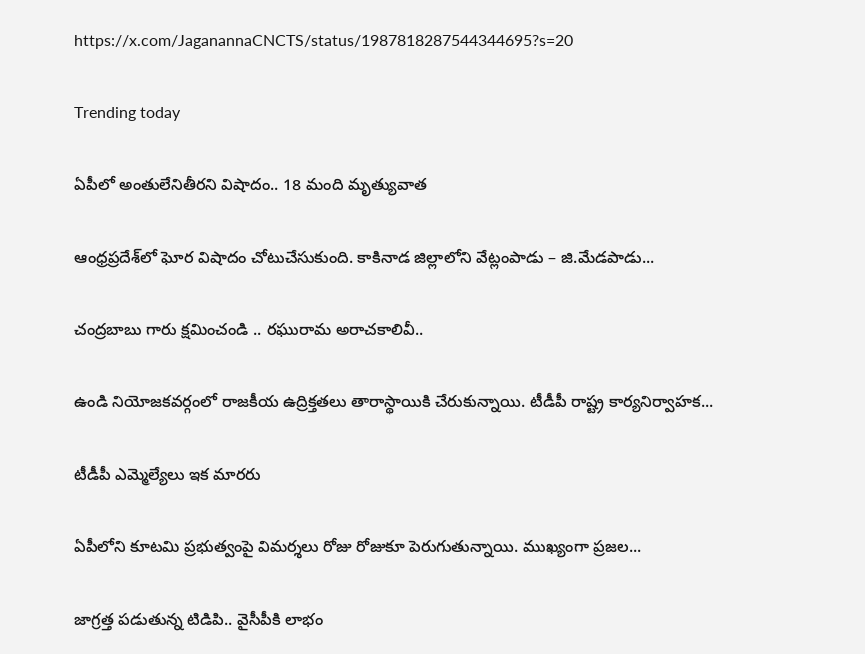https://x.com/JaganannaCNCTS/status/1987818287544344695?s=20

Trending today

ఏపీలో అంతులేనితీరని విషాదం.. 18 మంది మృత్యువాత

ఆంధ్రప్రదేశ్‌లో ఘోర విషాదం చోటుచేసుకుంది. కాకినాడ జిల్లాలోని వేట్లంపాడు – జి.మేడపాడు...

చంద్రబాబు గారు క్షమించండి .. రఘురామ అరాచకాలివీ..

ఉండి నియోజకవర్గంలో రాజకీయ ఉద్రిక్తతలు తారాస్థాయికి చేరుకున్నాయి. టీడీపీ రాష్ట్ర కార్యనిర్వాహక...

టీడీపీ ఎమ్మెల్యేలు ఇక మారరు

ఏపీలోని కూటమి ప్రభుత్వంపై విమర్శలు రోజు రోజుకూ పెరుగుతున్నాయి. ముఖ్యంగా ప్రజల...

జాగ్రత్త పడుతున్న టిడిపి.. వైసీపీకి లాభం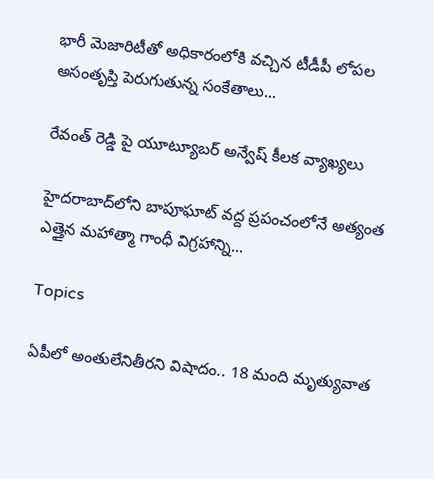భారీ మెజారిటీతో అధికారంలోకి వచ్చిన టీడీపీ లోపల అసంతృప్తి పెరుగుతున్న సంకేతాలు...

రేవంత్ రెడ్డి పై యూట్యూబర్ అన్వేష్ కీలక వ్యాఖ్యలు

హైదరాబాద్‌లోని బాపూఘాట్ వద్ద ప్రపంచంలోనే అత్యంత ఎత్తైన మహాత్మా గాంధీ విగ్రహాన్ని...

Topics

ఏపీలో అంతులేనితీరని విషాదం.. 18 మంది మృత్యువాత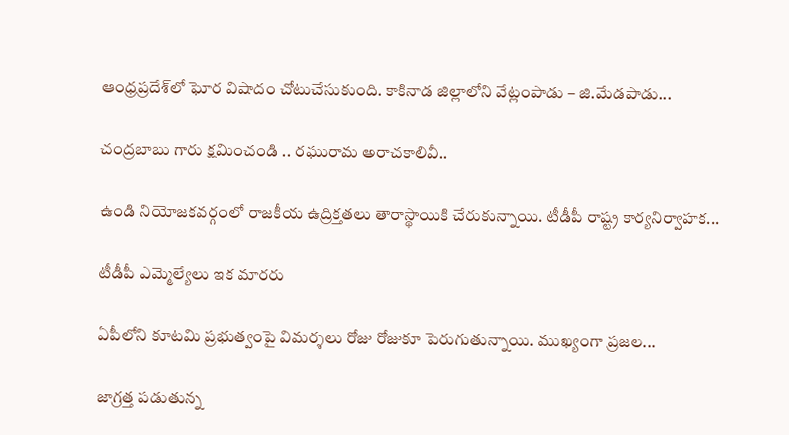ఆంధ్రప్రదేశ్‌లో ఘోర విషాదం చోటుచేసుకుంది. కాకినాడ జిల్లాలోని వేట్లంపాడు – జి.మేడపాడు...

చంద్రబాబు గారు క్షమించండి .. రఘురామ అరాచకాలివీ..

ఉండి నియోజకవర్గంలో రాజకీయ ఉద్రిక్తతలు తారాస్థాయికి చేరుకున్నాయి. టీడీపీ రాష్ట్ర కార్యనిర్వాహక...

టీడీపీ ఎమ్మెల్యేలు ఇక మారరు

ఏపీలోని కూటమి ప్రభుత్వంపై విమర్శలు రోజు రోజుకూ పెరుగుతున్నాయి. ముఖ్యంగా ప్రజల...

జాగ్రత్త పడుతున్న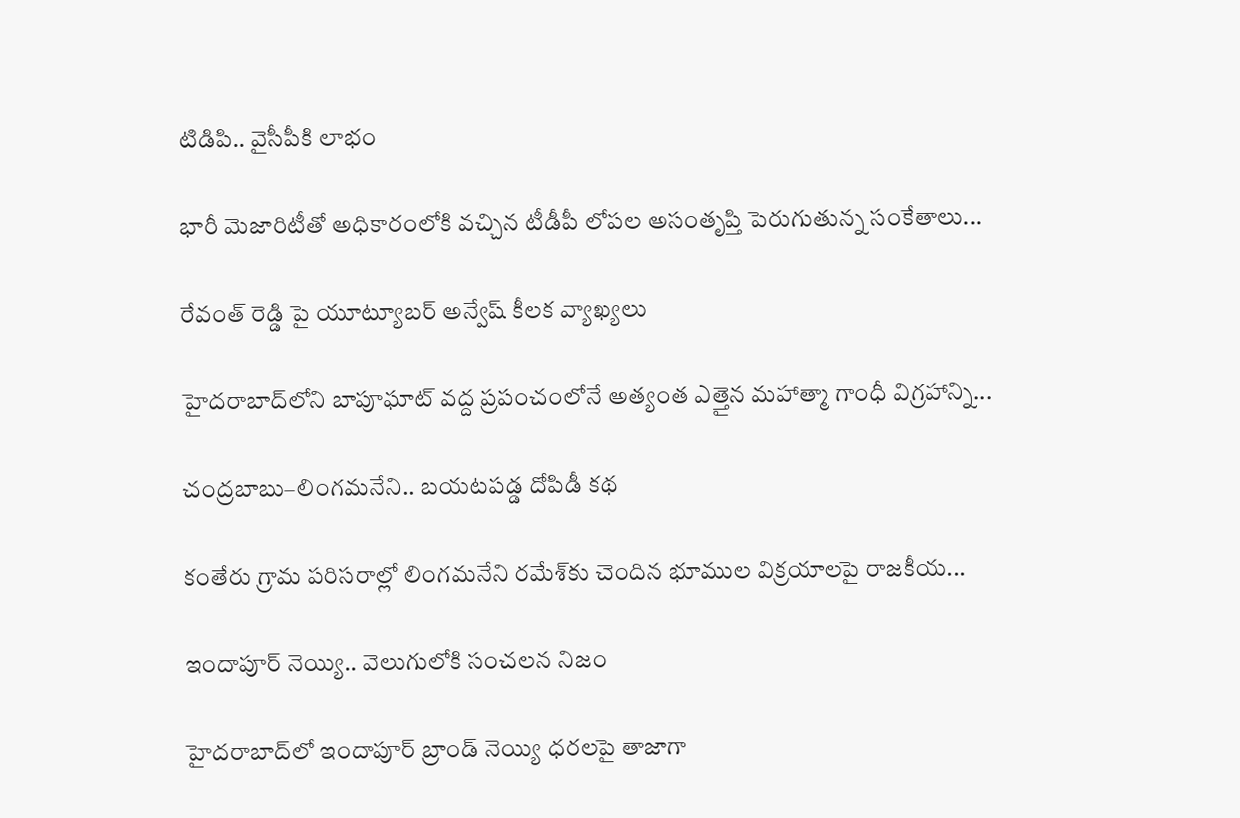టిడిపి.. వైసీపీకి లాభం

భారీ మెజారిటీతో అధికారంలోకి వచ్చిన టీడీపీ లోపల అసంతృప్తి పెరుగుతున్న సంకేతాలు...

రేవంత్ రెడ్డి పై యూట్యూబర్ అన్వేష్ కీలక వ్యాఖ్యలు

హైదరాబాద్‌లోని బాపూఘాట్ వద్ద ప్రపంచంలోనే అత్యంత ఎత్తైన మహాత్మా గాంధీ విగ్రహాన్ని...

చంద్రబాబు–లింగమనేని.. బయటపడ్డ దోపిడీ కథ

కంతేరు గ్రామ పరిసరాల్లో లింగమనేని రమేశ్‌కు చెందిన భూముల విక్రయాలపై రాజకీయ...

ఇందాపూర్ నెయ్యి.. వెలుగులోకి సంచలన నిజం

హైదరాబాద్‌లో ఇందాపూర్ బ్రాండ్ నెయ్యి ధరలపై తాజాగా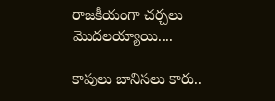రాజకీయంగా చర్చలు మొదలయ్యాయి....

కాపులు బానిసలు కారు..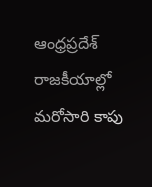ఆంధ్రప్రదేశ్ రాజకీయాల్లో మరోసారి కాపు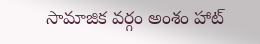సామాజిక వర్గం అంశం హాట్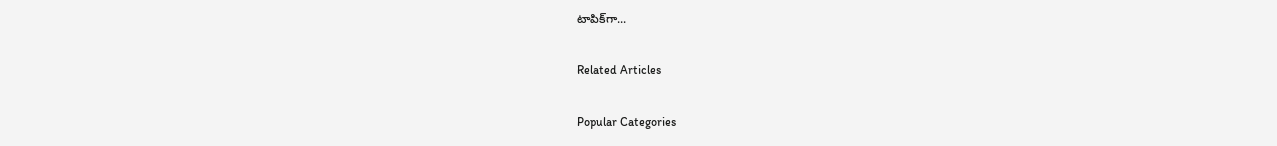టాపిక్‌గా...

Related Articles

Popular Categories